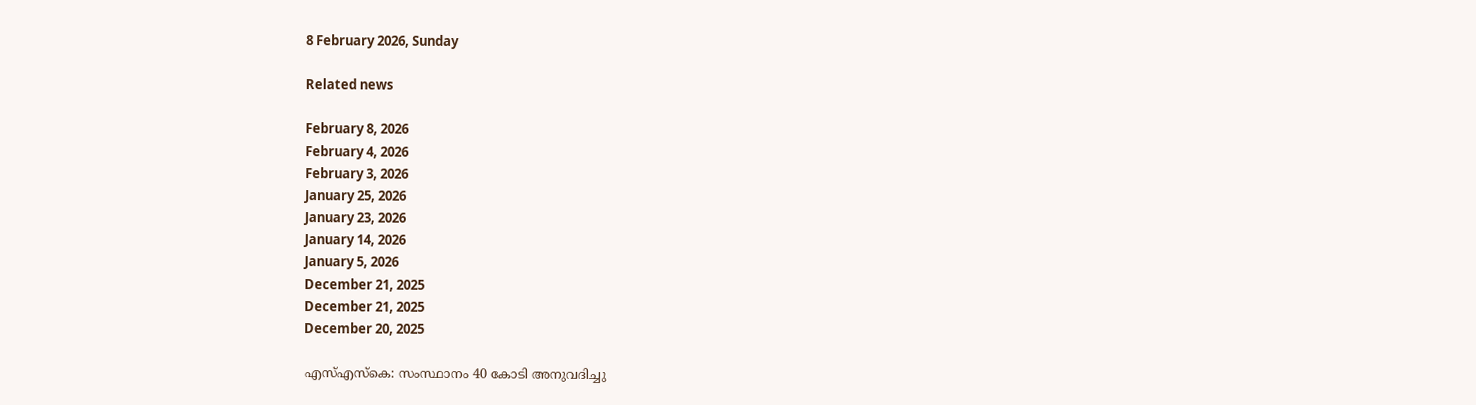8 February 2026, Sunday

Related news

February 8, 2026
February 4, 2026
February 3, 2026
January 25, 2026
January 23, 2026
January 14, 2026
January 5, 2026
December 21, 2025
December 21, 2025
December 20, 2025

എസ്എസ്‌കെ: സംസ്ഥാനം 40 കോടി അനുവദിച്ചു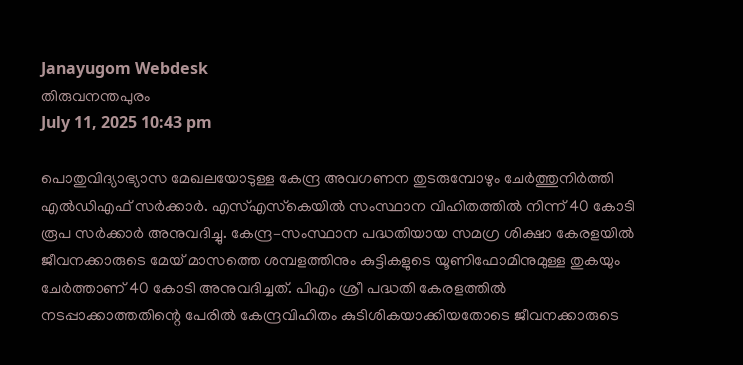Janayugom Webdesk
തിരുവനന്തപുരം
July 11, 2025 10:43 pm

പൊതുവിദ്യാഭ്യാസ മേഖലയോടുള്ള കേന്ദ്ര അവഗണന തുടരുമ്പോഴും ചേര്‍ത്തുനിര്‍ത്തി എല്‍ഡിഎഫ് സര്‍ക്കാര്‍. എസ്എസ്‌കെയില്‍ സംസ്ഥാന വിഹിതത്തിൽ നിന്ന് 40 കോടി രൂപ സര്‍ക്കാര്‍ അനുവദിച്ചു. കേന്ദ്ര–സംസ്ഥാന പദ്ധതിയായ സമഗ്ര ശിക്ഷാ കേരളയിൽ ജീവനക്കാരുടെ മേയ് മാസത്തെ ശമ്പളത്തിനും കുട്ടികളുടെ യൂണിഫോമിനുമുള്ള തുകയും ചേർത്താണ്‌ 40 കോടി അനുവദിച്ചത്‌. പിഎം ശ്രീ പദ്ധതി കേരളത്തിൽ നടപ്പാക്കാത്തതിന്റെ പേരിൽ കേന്ദ്രവിഹിതം കുടിശികയാക്കിയതോടെ ജീവനക്കാരുടെ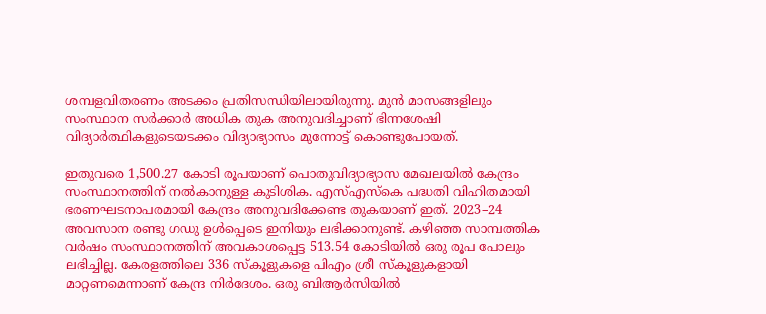ശമ്പളവിതരണം അടക്കം പ്രതിസന്ധിയിലായിരുന്നു. മുൻ മാസങ്ങളിലും സംസ്ഥാന സർക്കാർ അധിക തുക അനുവദിച്ചാണ്‌ ഭിന്നശേഷി വിദ്യാർത്ഥികളുടെയടക്കം വിദ്യാഭ്യാസം മുന്നോട്ട് കൊണ്ടുപോയത്‌.

ഇതുവരെ 1,500.27 കോടി രൂപയാണ്‌ പൊതുവിദ്യാഭ്യാസ മേഖലയിൽ കേന്ദ്രം സംസ്ഥാനത്തിന്‌ നൽകാനുള്ള കുടിശിക. എസ്‌എസ്‌കെ പദ്ധതി വിഹിതമായി ഭരണഘടനാപരമായി കേന്ദ്രം അനുവദിക്കേണ്ട തുകയാണ്‌ ഇത്‌. 2023–24 അവസാന രണ്ടു ഗഡു ഉൾപ്പെടെ ഇനിയും ലഭിക്കാനുണ്ട്‌. കഴിഞ്ഞ സാമ്പത്തിക വർഷം സംസ്ഥാനത്തിന്‌ അവകാശപ്പെട്ട 513.54 കോടിയിൽ ഒരു രൂപ പോലും ലഭിച്ചില്ല. കേരളത്തിലെ 336 സ്കൂളുകളെ പിഎം ശ്രീ സ്കൂളുകളായി മാറ്റണമെന്നാണ്‌ കേന്ദ്ര നിർദേശം. ഒരു ബിആർസിയിൽ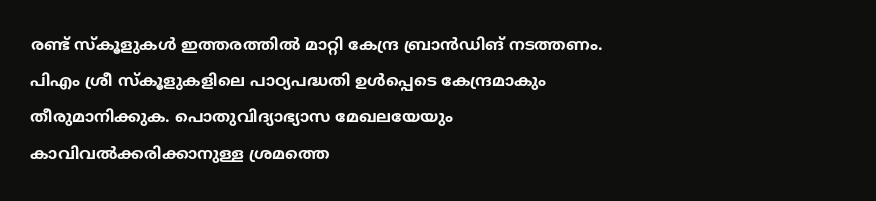രണ്ട്‌ സ്കൂളുകൾ ഇത്തരത്തിൽ മാറ്റി കേന്ദ്ര ബ്രാൻഡിങ്‌ നടത്തണം. പിഎം ശ്രീ സ്കൂളുകളിലെ പാഠ്യപദ്ധതി ഉൾപ്പെടെ കേന്ദ്രമാകും തീരുമാനിക്കുക. പൊതുവിദ്യാഭ്യാസ മേഖലയേയും കാവിവൽക്കരിക്കാനുള്ള ശ്രമത്തെ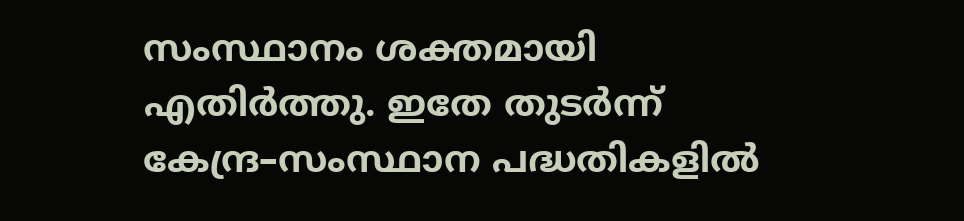സംസ്ഥാനം ശക്തമായി എതിർത്തു. ഇതേ തുടര്‍ന്ന് കേന്ദ്ര–സംസ്ഥാന പദ്ധതികളിൽ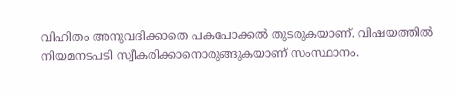വിഹിതം അനുവദിക്കാതെ പകപോക്കല്‍ തുടരുകയാണ്‌. വിഷയത്തിൽ നിയമനടപടി സ്വീകരിക്കാനൊരുങ്ങുകയാണ്‌ സംസ്ഥാനം.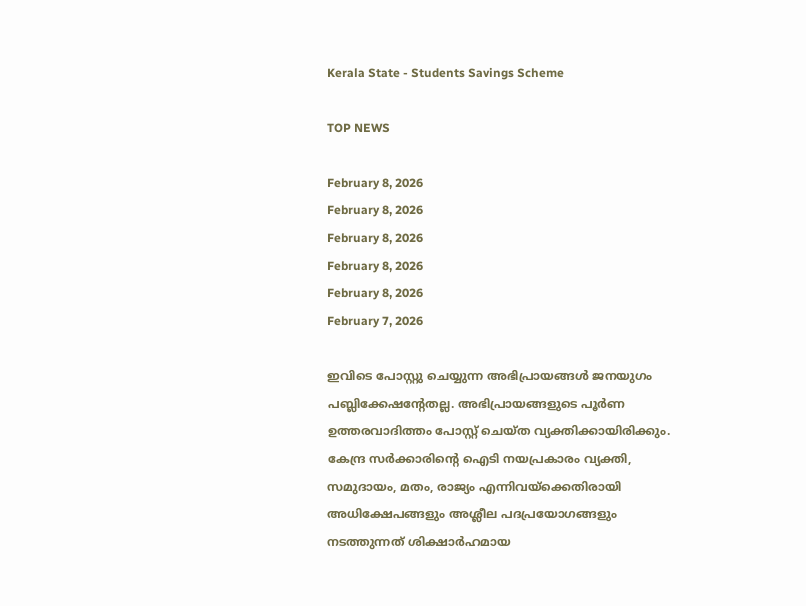Kerala State - Students Savings Scheme

TOP NEWS

February 8, 2026
February 8, 2026
February 8, 2026
February 8, 2026
February 8, 2026
February 7, 2026

ഇവിടെ പോസ്റ്റു ചെയ്യുന്ന അഭിപ്രായങ്ങള്‍ ജനയുഗം പബ്ലിക്കേഷന്റേതല്ല. അഭിപ്രായങ്ങളുടെ പൂര്‍ണ ഉത്തരവാദിത്തം പോസ്റ്റ് ചെയ്ത വ്യക്തിക്കായിരിക്കും. കേന്ദ്ര സര്‍ക്കാരിന്റെ ഐടി നയപ്രകാരം വ്യക്തി, സമുദായം, മതം, രാജ്യം എന്നിവയ്‌ക്കെതിരായി അധിക്ഷേപങ്ങളും അശ്ലീല പദപ്രയോഗങ്ങളും നടത്തുന്നത് ശിക്ഷാര്‍ഹമായ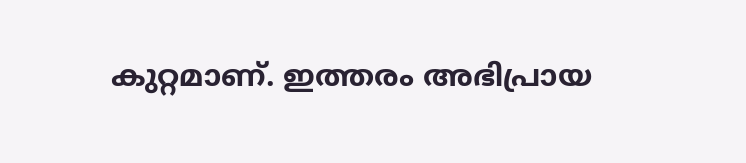കുറ്റമാണ്. ഇത്തരം അഭിപ്രായ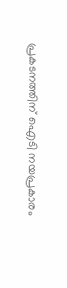പ്രകടനത്തിന് ഐടി നയപ്രകാരം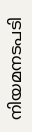നിയമനടപടി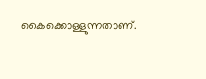കൈക്കൊള്ളുന്നതാണ്.